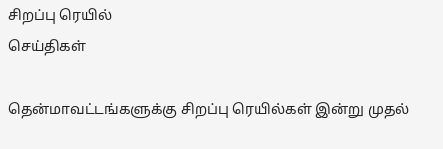சிறப்பு ரெயில்
செய்திகள்

தென்மாவட்டங்களுக்கு சிறப்பு ரெயில்கள் இன்று முதல்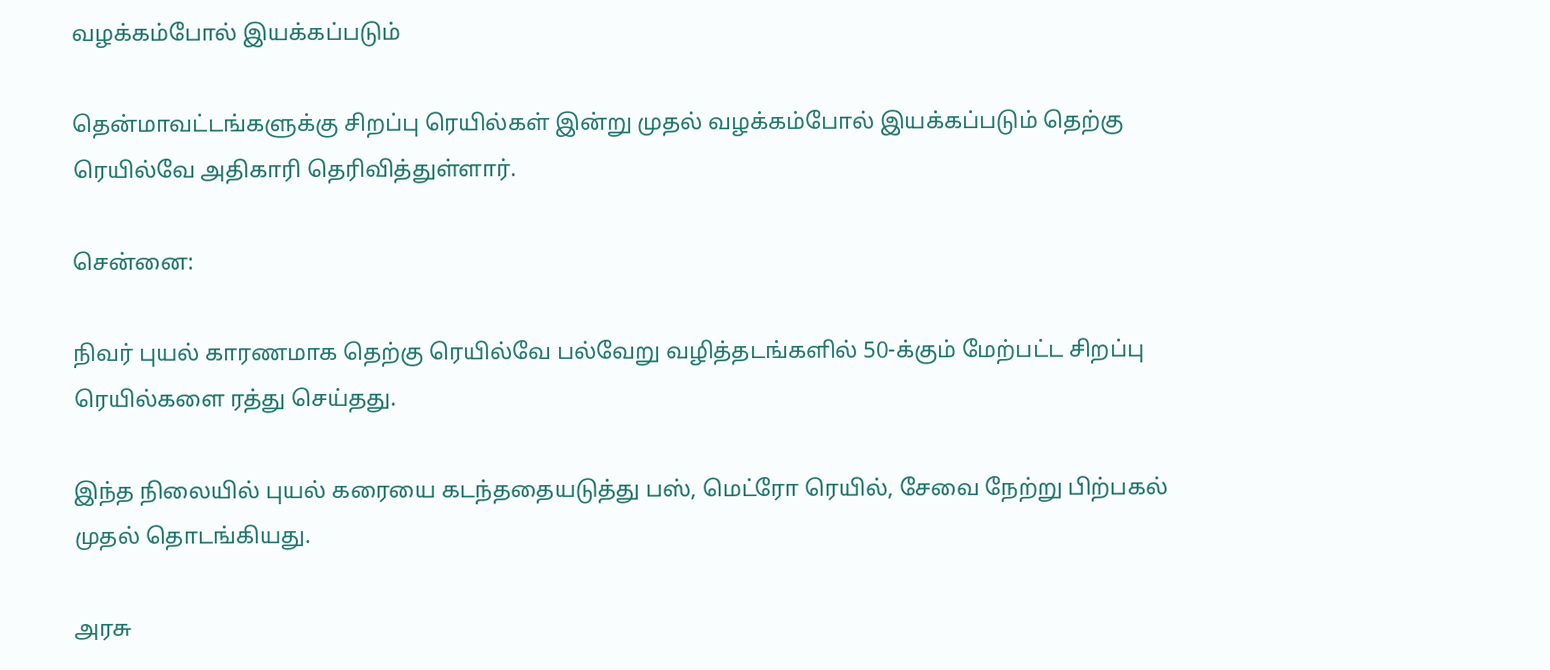வழக்கம்போல் இயக்கப்படும்

தென்மாவட்டங்களுக்கு சிறப்பு ரெயில்கள் இன்று முதல் வழக்கம்போல் இயக்கப்படும் தெற்கு ரெயில்வே அதிகாரி தெரிவித்துள்ளார்.

சென்னை:

நிவர் புயல் காரணமாக தெற்கு ரெயில்வே பல்வேறு வழித்தடங்களில் 50-க்கும் மேற்பட்ட சிறப்பு ரெயில்களை ரத்து செய்தது.

இந்த நிலையில் புயல் கரையை கடந்ததையடுத்து பஸ், மெட்ரோ ரெயில், சேவை நேற்று பிற்பகல் முதல் தொடங்கியது.

அரசு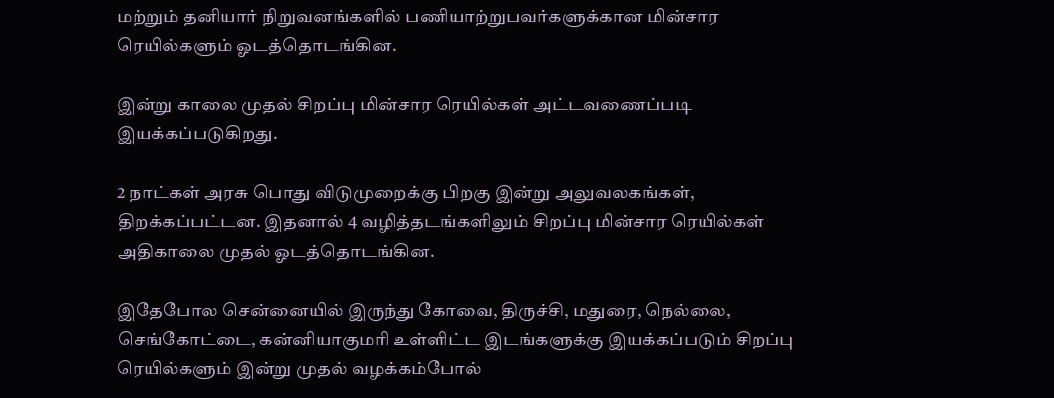மற்றும் தனியார் நிறுவனங்களில் பணியாற்றுபவர்களுக்கான மின்சார ரெயில்களும் ஓடத்தொடங்கின.

இன்று காலை முதல் சிறப்பு மின்சார ரெயில்கள் அட்டவணைப்படி இயக்கப்படுகிறது.

2 நாட்கள் அரசு பொது விடுமுறைக்கு பிறகு இன்று அலுவலகங்கள், திறக்கப்பட்டன. இதனால் 4 வழித்தடங்களிலும் சிறப்பு மின்சார ரெயில்கள் அதிகாலை முதல் ஓடத்தொடங்கின.

இதேபோல சென்னையில் இருந்து கோவை, திருச்சி, மதுரை, நெல்லை, செங்கோட்டை, கன்னியாகுமரி உள்ளிட்ட இடங்களுக்கு இயக்கப்படும் சிறப்பு ரெயில்களும் இன்று முதல் வழக்கம்போல்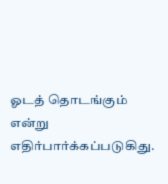ஓடத் தொடங்கும் என்று எதிர்பார்க்கப்படுகிது.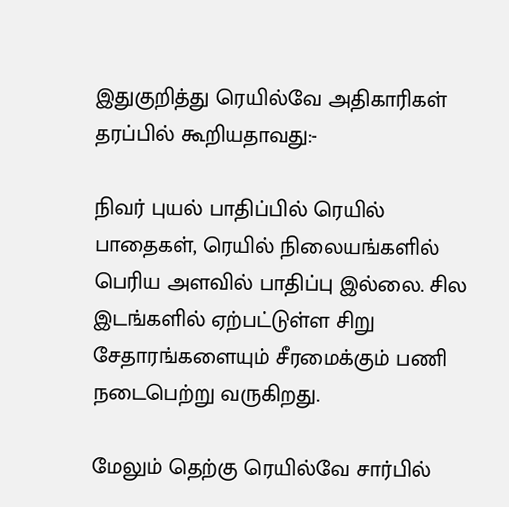இதுகுறித்து ரெயில்வே அதிகாரிகள் தரப்பில் கூறியதாவது:-

நிவர் புயல் பாதிப்பில் ரெயில் பாதைகள், ரெயில் நிலையங்களில் பெரிய அளவில் பாதிப்பு இல்லை. சில இடங்களில் ஏற்பட்டுள்ள சிறு சேதாரங்களையும் சீரமைக்கும் பணி நடைபெற்று வருகிறது.

மேலும் தெற்கு ரெயில்வே சார்பில்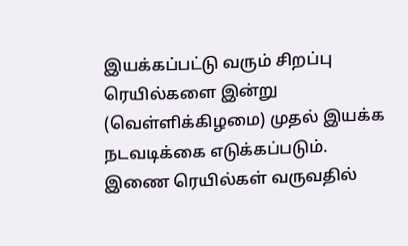இயக்கப்பட்டு வரும் சிறப்பு ரெயில்களை இன்று (வெள்ளிக்கிழமை) முதல் இயக்க நடவடிக்கை எடுக்கப்படும். இணை ரெயில்கள் வருவதில்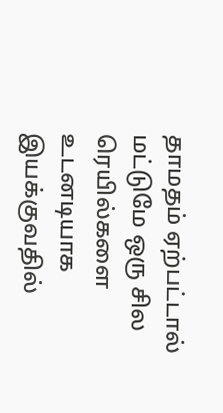தாமதம் ஏற்பட்டால் மட்டுமே ஒரு சில ரெயில்களை உடனடியாக இயக்குவதில்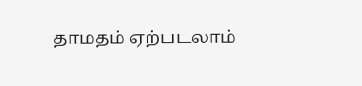தாமதம் ஏற்படலாம்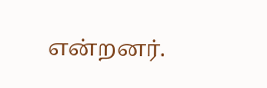என்றனர்.